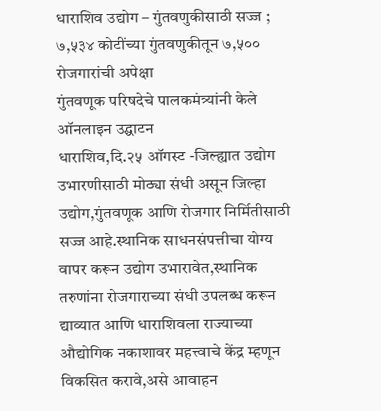धाराशिव उद्योग – गुंतवणुकीसाठी सज्ज ; ७,५३४ कोटींच्या गुंतवणुकीतून ७,५०० रोजगारांची अपेक्षा
गुंतवणूक परिषदेचे पालकमंत्र्यांनी केले ऑनलाइन उद्घाटन
धाराशिव,दि.२५ ऑगस्ट -जिल्ह्यात उद्योग उभारणीसाठी मोठ्या संधी असून जिल्हा उद्योग,गुंतवणूक आणि रोजगार निर्मितीसाठी सज्ज आहे.स्थानिक साधनसंपत्तीचा योग्य वापर करून उद्योग उभारावेत,स्थानिक तरुणांना रोजगाराच्या संधी उपलब्ध करून द्याव्यात आणि धाराशिवला राज्याच्या औद्योगिक नकाशावर महत्त्वाचे केंद्र म्हणून विकसित करावे,असे आवाहन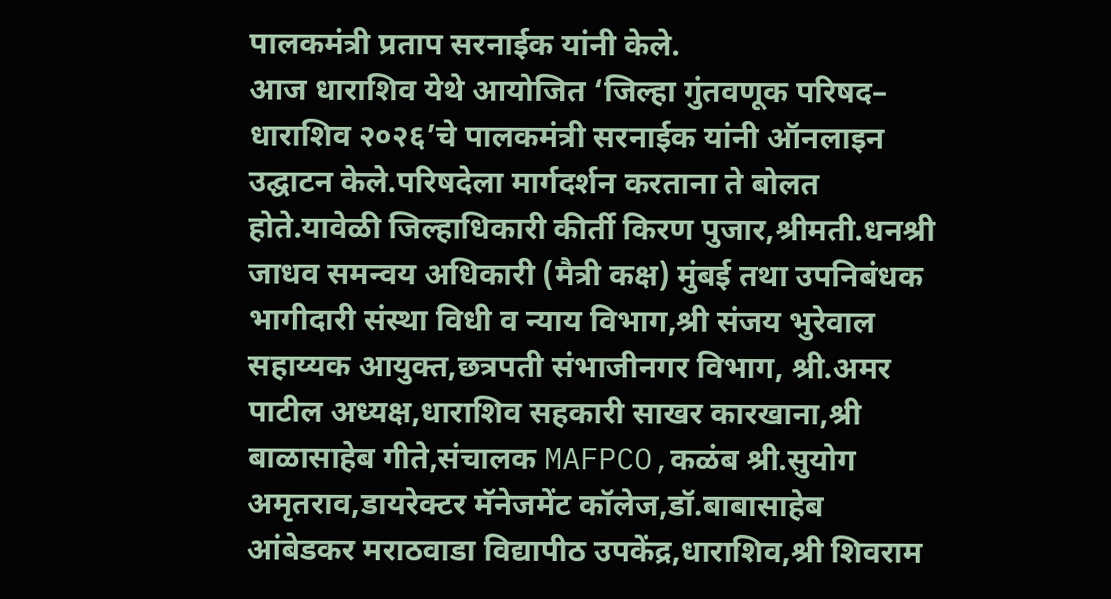पालकमंत्री प्रताप सरनाईक यांनी केले.
आज धाराशिव येथे आयोजित ‘जिल्हा गुंतवणूक परिषद– धाराशिव २०२६’चे पालकमंत्री सरनाईक यांनी ऑनलाइन उद्घाटन केले.परिषदेला मार्गदर्शन करताना ते बोलत होते.यावेळी जिल्हाधिकारी कीर्ती किरण पुजार,श्रीमती.धनश्री जाधव समन्वय अधिकारी (मैत्री कक्ष) मुंबई तथा उपनिबंधक भागीदारी संस्था विधी व न्याय विभाग,श्री संजय भुरेवाल सहाय्यक आयुक्त,छत्रपती संभाजीनगर विभाग, श्री.अमर पाटील अध्यक्ष,धाराशिव सहकारी साखर कारखाना,श्री बाळासाहेब गीते,संचालक MAFPCO,कळंब श्री.सुयोग अमृतराव,डायरेक्टर मॅनेजमेंट कॉलेज,डॉ.बाबासाहेब आंबेडकर मराठवाडा विद्यापीठ उपकेंद्र,धाराशिव,श्री शिवराम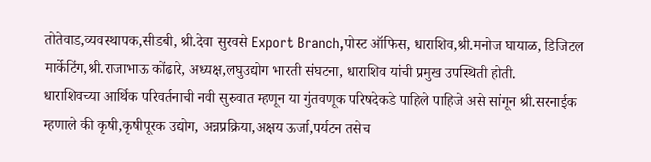तोतेवाड,व्यवस्थापक,सीडबी, श्री.देवा सुरवसे Export Branch,पोस्ट ऑफिस, धाराशिव,श्री.मनोज घायाळ, डिजिटल मार्केटिंग,श्री.राजाभाऊ कोंढारे, अध्यक्ष,लघुउद्योग भारती संघटना, धाराशिव यांची प्रमुख उपस्थिती होती.
धाराशिवच्या आर्थिक परिवर्तनाची नवी सुरुवात म्हणून या गुंतवणूक परिषदेकडे पाहिले पाहिजे असे सांगून श्री.सरनाईक म्हणाले की कृषी,कृषीपूरक उद्योग, अन्नप्रक्रिया,अक्षय ऊर्जा,पर्यटन तसेच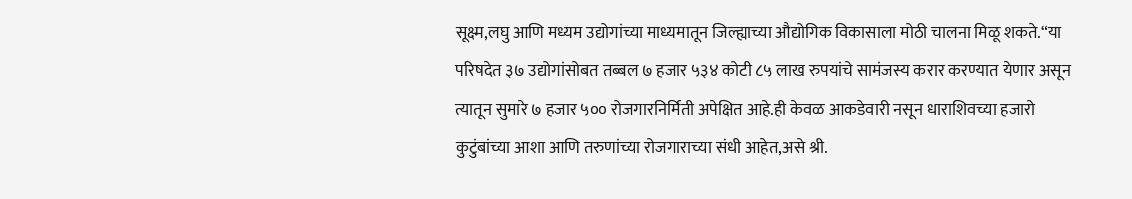सूक्ष्म,लघु आणि मध्यम उद्योगांच्या माध्यमातून जिल्ह्याच्या औद्योगिक विकासाला मोठी चालना मिळू शकते.“या परिषदेत ३७ उद्योगांसोबत तब्बल ७ हजार ५३४ कोटी ८५ लाख रुपयांचे सामंजस्य करार करण्यात येणार असून त्यातून सुमारे ७ हजार ५०० रोजगारनिर्मिती अपेक्षित आहे.ही केवळ आकडेवारी नसून धाराशिवच्या हजारो कुटुंबांच्या आशा आणि तरुणांच्या रोजगाराच्या संधी आहेत,असे श्री.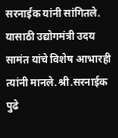सरनाईक यांनी सांगितले. यासाठी उद्योगमंत्री उदय सामंत यांचे विशेष आभारही त्यांनी मानले.श्री.सरनाईक पुढे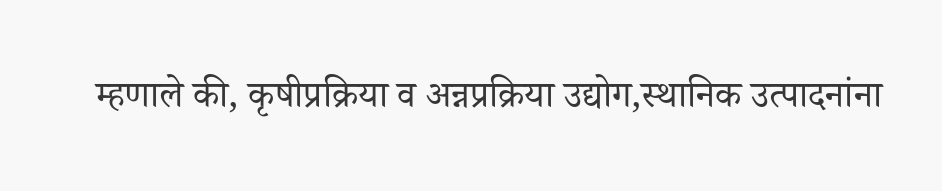म्हणाले की, कृषीप्रक्रिया व अन्नप्रक्रिया उद्योग,स्थानिक उत्पादनांना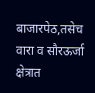बाजारपेठ,तसेच वारा व सौरऊर्जा क्षेत्रात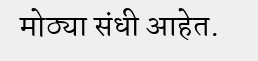मोठ्या संधी आहेत.